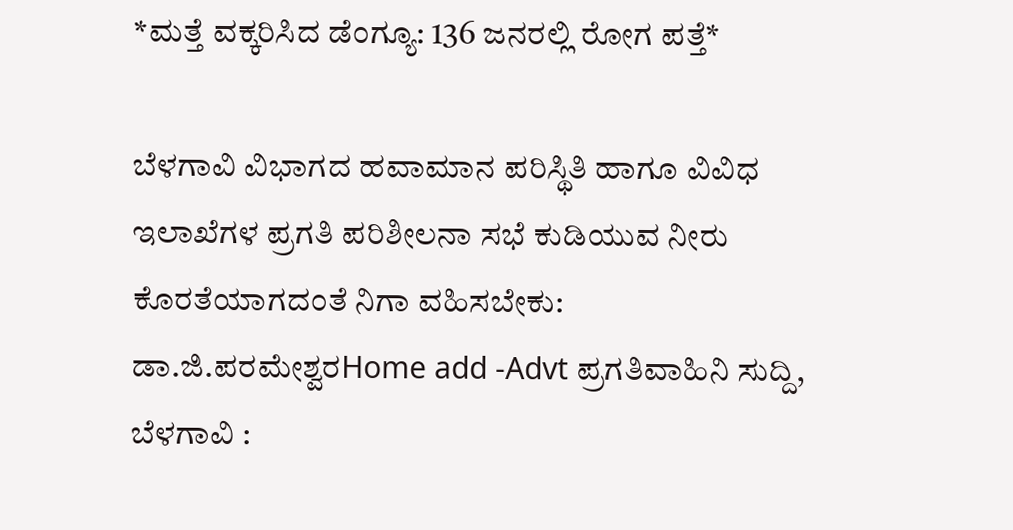*ಮತ್ತೆ ವಕ್ಕರಿಸಿದ ಡೆಂಗ್ಯೂ: 136 ಜನರಲ್ಲಿ ರೋಗ ಪತ್ತೆ*

ಬೆಳಗಾವಿ ವಿಭಾಗದ ಹವಾಮಾನ ಪರಿಸ್ಥಿತಿ ಹಾಗೂ ವಿವಿಧ ಇಲಾಖೆಗಳ ಪ್ರಗತಿ ಪರಿಶೀಲನಾ ಸಭೆ ಕುಡಿಯುವ ನೀರು ಕೊರತೆಯಾಗದಂತೆ ನಿಗಾ ವಹಿಸಬೇಕು: ಡಾ.ಜಿ.ಪರಮೇಶ್ವರHome add -Advt ಪ್ರಗತಿವಾಹಿನಿ ಸುದ್ದಿ, ಬೆಳಗಾವಿ :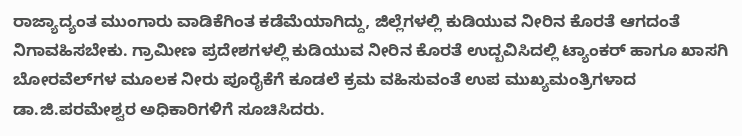ರಾಜ್ಯಾದ್ಯಂತ ಮುಂಗಾರು ವಾಡಿಕೆಗಿಂತ ಕಡೆಮೆಯಾಗಿದ್ದು, ಜಿಲ್ಲೆಗಳಲ್ಲಿ ಕುಡಿಯುವ ನೀರಿನ ಕೊರತೆ ಆಗದಂತೆ ನಿಗಾವಹಿಸಬೇಕು. ಗ್ರಾಮೀಣ ಪ್ರದೇಶಗಳಲ್ಲಿ ಕುಡಿಯುವ ನೀರಿನ ಕೊರತೆ ಉದ್ಬವಿಸಿದಲ್ಲಿ ಟ್ಯಾಂಕರ್ ಹಾಗೂ ಖಾಸಗಿ ಬೋರವೆಲ್‌ಗಳ ಮೂಲಕ ನೀರು ಪೂರೈಕೆಗೆ ಕೂಡಲೆ ಕ್ರಮ ವಹಿಸುವಂತೆ ಉಪ ಮುಖ್ಯಮಂತ್ರಿಗಳಾದ ಡಾ.ಜಿ.ಪರಮೇಶ್ವರ ಅಧಿಕಾರಿಗಳಿಗೆ ಸೂಚಿಸಿದರು.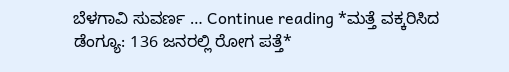ಬೆಳಗಾವಿ ಸುವರ್ಣ … Continue reading *ಮತ್ತೆ ವಕ್ಕರಿಸಿದ ಡೆಂಗ್ಯೂ: 136 ಜನರಲ್ಲಿ ರೋಗ ಪತ್ತೆ*